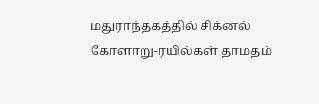மதுராந்தகத்தில் சிக்னல் கோளாறு-ரயில்கள் தாமதம்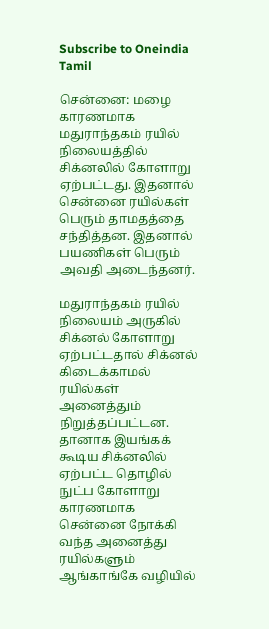Subscribe to Oneindia Tamil

சென்னை: மழை காரணமாக மதுராந்தகம் ரயில் நிலையத்தில் சிக்னலில் கோளாறு ஏற்பட்டது. இதனால் சென்னை ரயில்கள் பெரும் தாமதத்தை சந்தித்தன. இதனால் பயணிகள் பெரும் அவதி அடைந்தனர்.

மதுராந்தகம் ரயில் நிலையம் அருகில் சிக்னல் கோளாறு ஏற்பட்டதால் சிக்னல் கிடைக்காமல் ரயில்கள் அனைத்தும் நிறுத்தப்பட்டன. தானாக இயங்கக் கூடிய சிக்னலில் ஏற்பட்ட தொழில் நுட்ப கோளாறு காரணமாக சென்னை நோக்கி வந்த அனைத்து ரயில்களும் ஆங்காங்கே வழியில்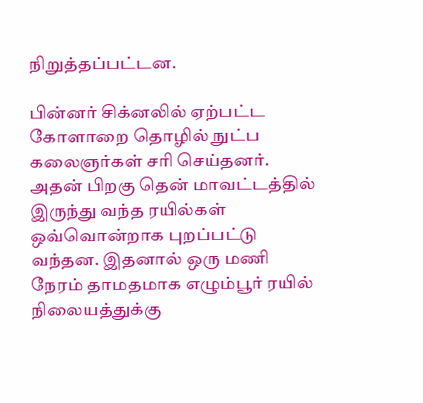நிறுத்தப்பட்டன.

பின்னர் சிக்னலில் ஏற்பட்ட கோளாறை தொழில் நுட்ப கலைஞர்கள் சரி செய்தனர். அதன் பிறகு தென் மாவட்டத்தில் இருந்து வந்த ரயில்கள் ஒவ்வொன்றாக புறப்பட்டு வந்தன. இதனால் ஒரு மணி நேரம் தாமதமாக எழும்பூர் ரயில் நிலையத்துக்கு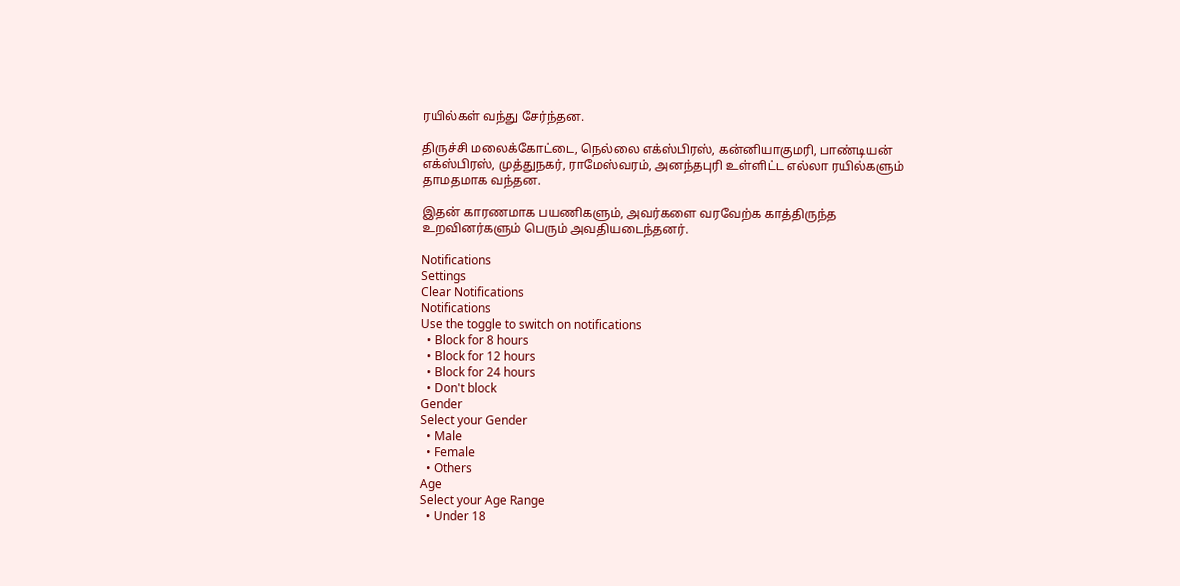ரயில்கள் வந்து சேர்ந்தன.

திருச்சி மலைக்கோட்டை, நெல்லை எக்ஸ்பிரஸ், கன்னியாகுமரி, பாண்டியன் எக்ஸ்பிரஸ், முத்துநகர், ராமேஸ்வரம், அனந்தபுரி உள்ளிட்ட எல்லா ரயில்களும் தாமதமாக வந்தன.

இதன் காரணமாக பயணிகளும், அவர்களை வரவேற்க காத்திருந்த உறவினர்களும் பெரும் அவதியடைந்தனர்.

Notifications
Settings
Clear Notifications
Notifications
Use the toggle to switch on notifications
  • Block for 8 hours
  • Block for 12 hours
  • Block for 24 hours
  • Don't block
Gender
Select your Gender
  • Male
  • Female
  • Others
Age
Select your Age Range
  • Under 18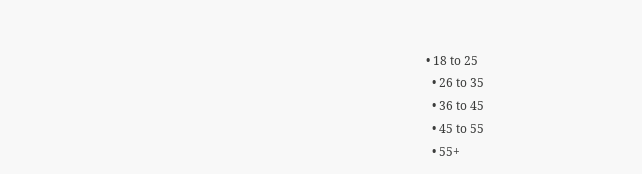• 18 to 25
  • 26 to 35
  • 36 to 45
  • 45 to 55
  • 55+